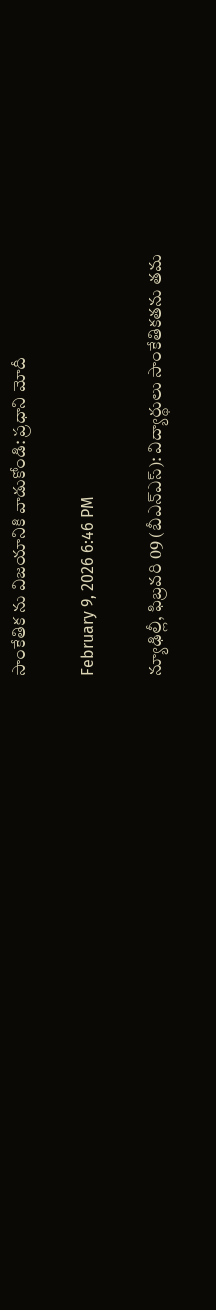సాంకేతిక ను విజయానికి వాడుకోండి: ప్రధాని మోదీ

February 9, 2026 6:46 PM

న్యూఢిల్లీ, ఫిబ్రవరి 09 (బీఎన్ఎస్): విద్యార్థులు సాంకేతికతను తమ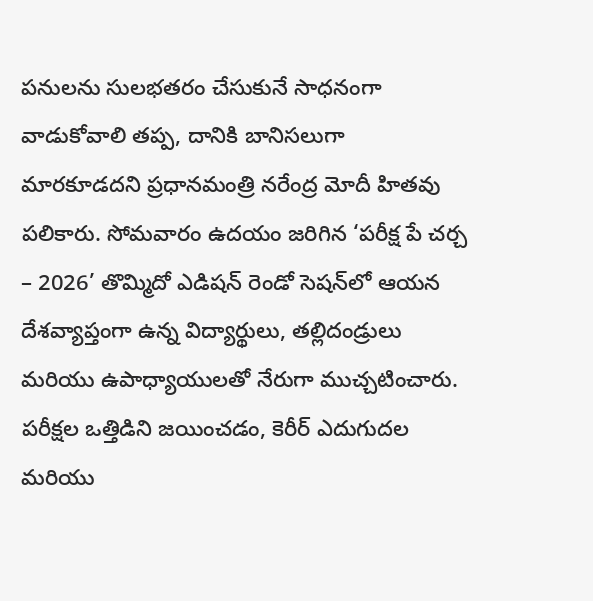పనులను సులభతరం చేసుకునే సాధనంగా వాడుకోవాలి తప్ప, దానికి బానిసలుగా మారకూడదని ప్రధానమంత్రి నరేంద్ర మోదీ హితవు పలికారు. సోమవారం ఉదయం జరిగిన ‘పరీక్ష పే చర్చ – 2026’ తొమ్మిదో ఎడిషన్ రెండో సెషన్‌లో ఆయన దేశవ్యాప్తంగా ఉన్న విద్యార్థులు, తల్లిదండ్రులు మరియు ఉపాధ్యాయులతో నేరుగా ముచ్చటించారు. పరీక్షల ఒత్తిడిని జయించడం, కెరీర్ ఎదుగుదల మరియు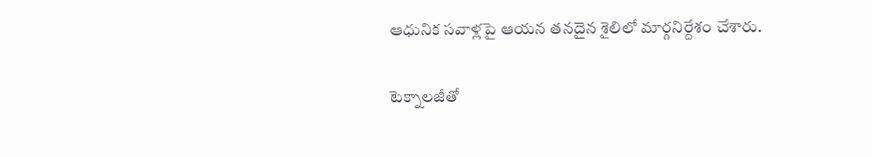ఆధునిక సవాళ్లపై ఆయన తనదైన శైలిలో మార్గనిర్దేశం చేశారు.

టెక్నాలజీతో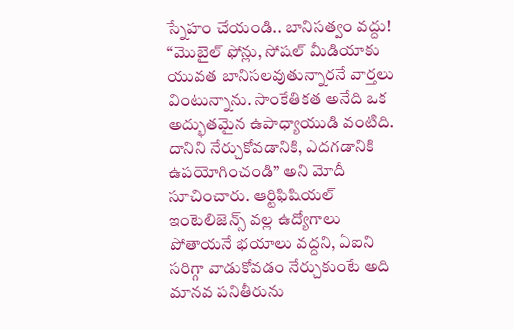స్నేహం చేయండి.. బానిసత్వం వద్దు! “మొబైల్ ఫోన్లు, సోషల్ మీడియాకు యువత బానిసలవుతున్నారనే వార్తలు వింటున్నాను. సాంకేతికత అనేది ఒక అద్భుతమైన ఉపాధ్యాయుడి వంటిది. దానిని నేర్చుకోవడానికి, ఎదగడానికి ఉపయోగించండి” అని మోదీ సూచించారు. ఆర్టిఫిషియల్ ఇంటెలిజెన్స్ వల్ల ఉద్యోగాలు పోతాయనే భయాలు వద్దని, ఏఐని సరిగ్గా వాడుకోవడం నేర్చుకుంటే అది మానవ పనితీరును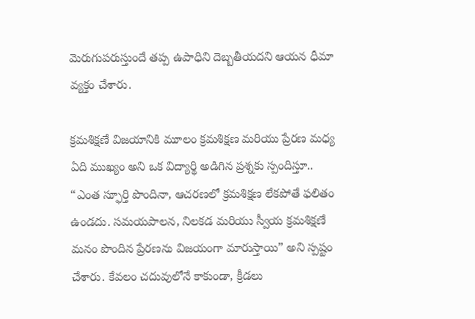మెరుగుపరుస్తుందే తప్ప ఉపాధిని దెబ్బతీయదని ఆయన ధీమా వ్యక్తం చేశారు.

క్రమశిక్షణే విజయానికి మూలం క్రమశిక్షణ మరియు ప్రేరణ మధ్య ఏది ముఖ్యం అని ఒక విద్యార్థి అడిగిన ప్రశ్నకు స్పందిస్తూ.. “ఎంత స్ఫూర్తి పొందినా, ఆచరణలో క్రమశిక్షణ లేకపోతే ఫలితం ఉండదు. సమయపాలన, నిలకడ మరియు స్వీయ క్రమశిక్షణే మనం పొందిన ప్రేరణను విజయంగా మారుస్తాయి” అని స్పష్టం చేశారు. కేవలం చదువులోనే కాకుండా, క్రీడలు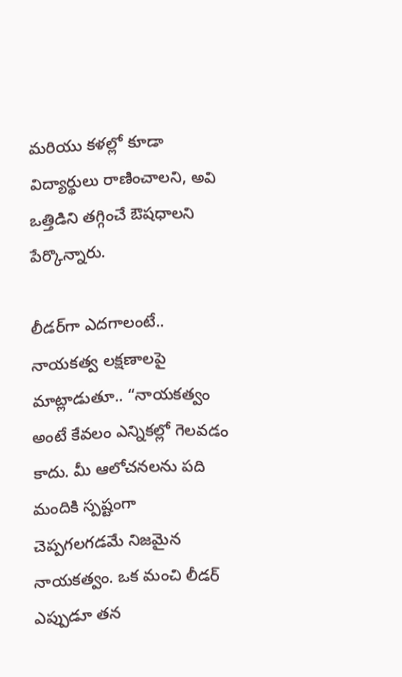మరియు కళల్లో కూడా విద్యార్థులు రాణించాలని, అవి ఒత్తిడిని తగ్గించే ఔషధాలని పేర్కొన్నారు.

లీడర్‌గా ఎదగాలంటే.. నాయకత్వ లక్షణాలపై మాట్లాడుతూ.. “నాయకత్వం అంటే కేవలం ఎన్నికల్లో గెలవడం కాదు. మీ ఆలోచనలను పది మందికి స్పష్టంగా చెప్పగలగడమే నిజమైన నాయకత్వం. ఒక మంచి లీడర్ ఎప్పుడూ తన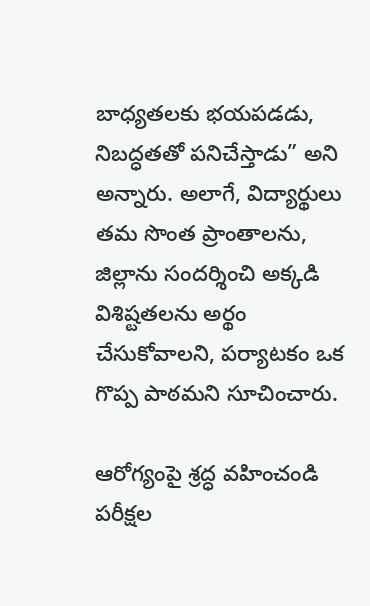బాధ్యతలకు భయపడడు, నిబద్ధతతో పనిచేస్తాడు” అని అన్నారు. అలాగే, విద్యార్థులు తమ సొంత ప్రాంతాలను, జిల్లాను సందర్శించి అక్కడి విశిష్టతలను అర్థం చేసుకోవాలని, పర్యాటకం ఒక గొప్ప పాఠమని సూచించారు.

ఆరోగ్యంపై శ్రద్ధ వహించండి పరీక్షల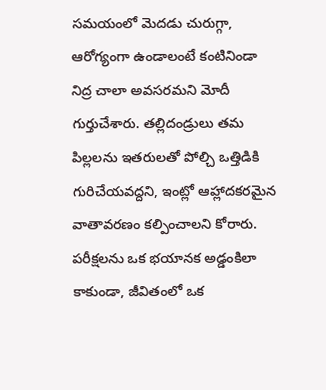సమయంలో మెదడు చురుగ్గా, ఆరోగ్యంగా ఉండాలంటే కంటినిండా నిద్ర చాలా అవసరమని మోదీ గుర్తుచేశారు. తల్లిదండ్రులు తమ పిల్లలను ఇతరులతో పోల్చి ఒత్తిడికి గురిచేయవద్దని, ఇంట్లో ఆహ్లాదకరమైన వాతావరణం కల్పించాలని కోరారు. పరీక్షలను ఒక భయానక అడ్డంకిలా కాకుండా, జీవితంలో ఒక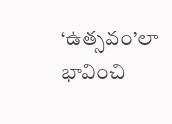‘ఉత్సవం’లా భావించి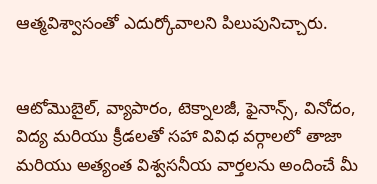ఆత్మవిశ్వాసంతో ఎదుర్కోవాలని పిలుపునిచ్చారు.


ఆటోమొబైల్, వ్యాపారం, టెక్నాలజీ, ఫైనాన్స్, వినోదం, విద్య మరియు క్రీడలతో సహా వివిధ వర్గాలలో తాజా మరియు అత్యంత విశ్వసనీయ వార్తలను అందించే మీ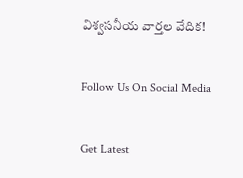విశ్వసనీయ వార్తల వేదిక!

Follow Us On Social Media

Get Latest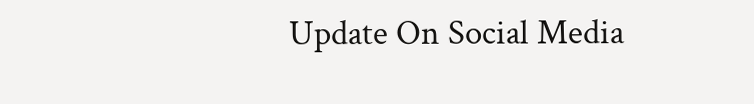Update On Social Media